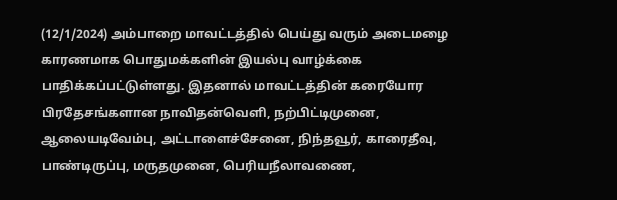(12/1/2024) அம்பாறை மாவட்டத்தில் பெய்து வரும் அடைமழை காரணமாக பொதுமக்களின் இயல்பு வாழ்க்கை பாதிக்கப்பட்டுள்ளது. இதனால் மாவட்டத்தின் கரையோர பிரதேசங்களான நாவிதன்வெளி, நற்பிட்டிமுனை, ஆலையடிவேம்பு, அட்டாளைச்சேனை, நிந்தவூர், காரைதீவு, பாண்டிருப்பு, மருதமுனை, பெரியநீலாவணை,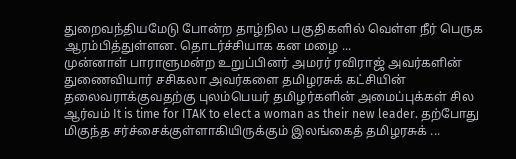துறைவந்தியமேடு போன்ற தாழ்நில பகுதிகளில் வெள்ள நீர் பெருக ஆரம்பித்துள்ளன. தொடர்ச்சியாக கன மழை ...
முன்னாள் பாராளுமன்ற உறுப்பினர் அமரர் ரவிராஜ் அவர்களின் துணைவியார் சசிகலா அவர்களை தமிழரசுக் கட்சியின் தலைவராக்குவதற்கு புலம்பெயர் தமிழர்களின் அமைப்புக்கள் சில ஆர்வம் It is time for ITAK to elect a woman as their new leader. தற்போது மிகுந்த சர்ச்சைக்குள்ளாகியிருக்கும் இலங்கைத் தமிழரசுக் ...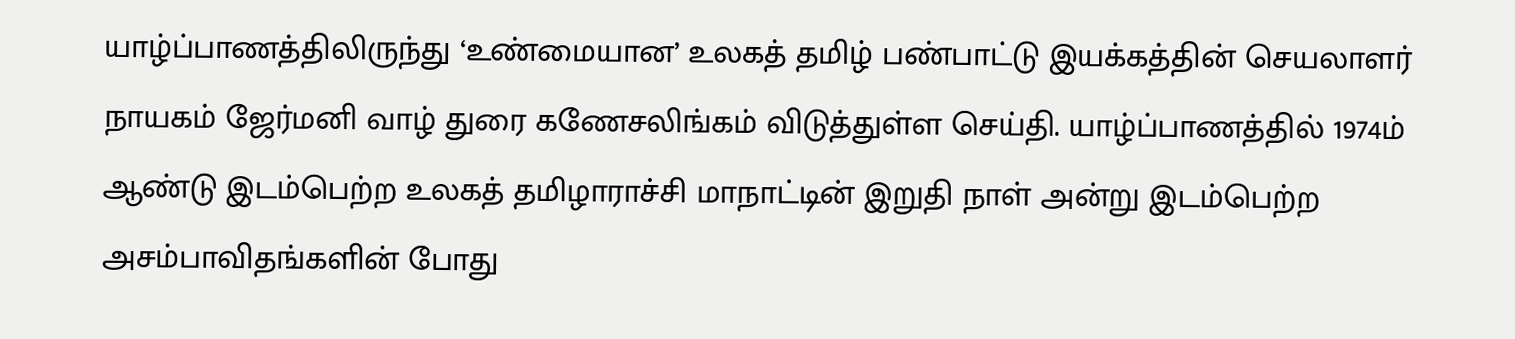யாழ்ப்பாணத்திலிருந்து ‘உண்மையான’ உலகத் தமிழ் பண்பாட்டு இயக்கத்தின் செயலாளர் நாயகம் ஜேர்மனி வாழ் துரை கணேசலிங்கம் விடுத்துள்ள செய்தி. யாழ்ப்பாணத்தில் 1974ம் ஆண்டு இடம்பெற்ற உலகத் தமிழாராச்சி மாநாட்டின் இறுதி நாள் அன்று இடம்பெற்ற அசம்பாவிதங்களின் போது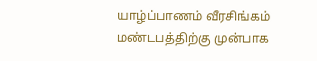யாழ்ப்பாணம் வீரசிங்கம் மண்டபத்திற்கு முன்பாக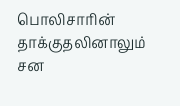பொலிசாரின் தாக்குதலினாலும் சன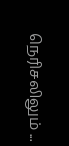நெரிசலிலும் ...